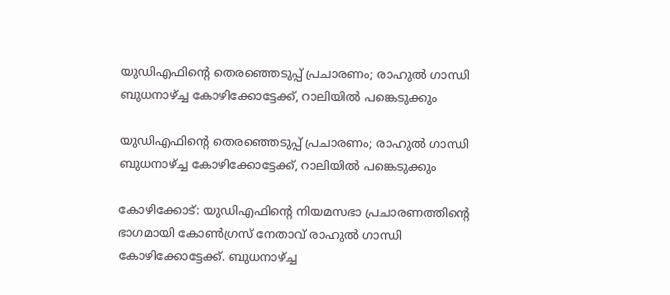യുഡിഎഫിന്റെ തെരഞ്ഞെടുപ്പ് പ്രചാരണം; രാഹുല്‍ ഗാന്ധി ബുധനാഴ്ച്ച കോഴിക്കോട്ടേക്ക്, റാലിയില്‍ പങ്കെടുക്കും

യുഡിഎഫിന്റെ തെരഞ്ഞെടുപ്പ് പ്രചാരണം; രാഹുല്‍ ഗാന്ധി ബുധനാഴ്ച്ച കോഴിക്കോട്ടേക്ക്, റാലിയില്‍ പങ്കെടുക്കും

കോഴിക്കോട്: യുഡിഎഫിന്റെ നിയമസഭാ പ്രചാരണത്തിന്റെ ഭാഗമായി കോണ്‍ഗ്രസ് നേതാവ് രാഹുല്‍ ഗാന്ധി കോഴിക്കോട്ടേക്ക്. ബുധനാഴ്ച്ച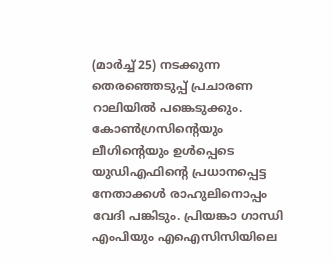(മാര്‍ച്ച് 25) നടക്കുന്ന തെരഞ്ഞെടുപ്പ് പ്രചാരണ റാലിയില്‍ പങ്കെടുക്കും. കോണ്‍ഗ്രസിന്റെയും ലീഗിന്റെയും ഉള്‍പ്പെടെ യുഡിഎഫിന്റെ പ്രധാനപ്പെട്ട നേതാക്കള്‍ രാഹുലിനൊപ്പം വേദി പങ്കിടും. പ്രിയങ്കാ ഗാന്ധി എംപിയും എഐസിസിയിലെ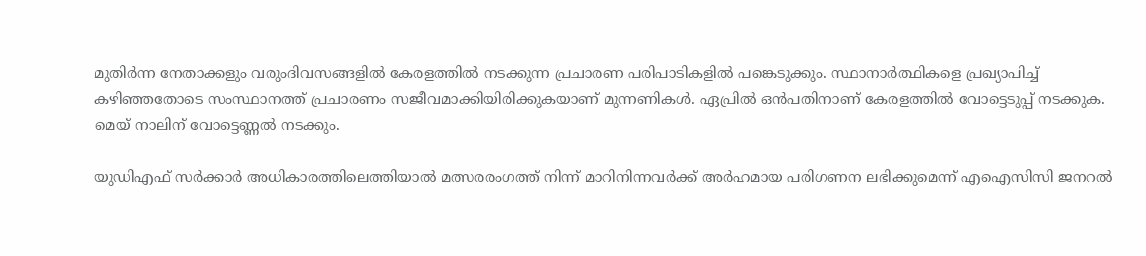മുതിര്‍ന്ന നേതാക്കളും വരുംദിവസങ്ങളില്‍ കേരളത്തില്‍ നടക്കുന്ന പ്രചാരണ പരിപാടികളില്‍ പങ്കെടുക്കും. സ്ഥാനാര്‍ത്ഥികളെ പ്രഖ്യാപിച്ച് കഴിഞ്ഞതോടെ സംസ്ഥാനത്ത് പ്രചാരണം സജീവമാക്കിയിരിക്കുകയാണ് മുന്നണികള്‍. ഏപ്രില്‍ ഒന്‍പതിനാണ് കേരളത്തില്‍ വോട്ടെടുപ്പ് നടക്കുക. മെയ് നാലിന് വോട്ടെണ്ണല്‍ നടക്കും.

യുഡിഎഫ് സര്‍ക്കാര്‍ അധികാരത്തിലെത്തിയാല്‍ മത്സരരംഗത്ത് നിന്ന് മാറിനിന്നവര്‍ക്ക് അര്‍ഹമായ പരിഗണന ലഭിക്കുമെന്ന് എഐസിസി ജനറല്‍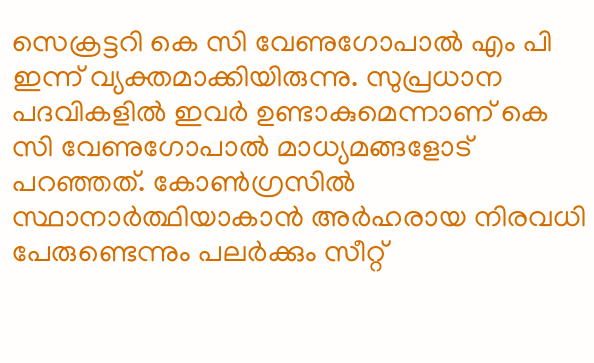സെക്രട്ടറി കെ സി വേണുഗോപാല്‍ എം പി ഇന്ന് വ്യക്തമാക്കിയിരുന്നു. സുപ്രധാന പദവികളില്‍ ഇവര്‍ ഉണ്ടാകുമെന്നാണ് കെ സി വേണുഗോപാല്‍ മാധ്യമങ്ങളോട് പറഞ്ഞത്. കോണ്‍ഗ്രസില്‍ സ്ഥാനാര്‍ത്ഥിയാകാന്‍ അര്‍ഹരായ നിരവധി പേരുണ്ടെന്നും പലര്‍ക്കും സീറ്റ്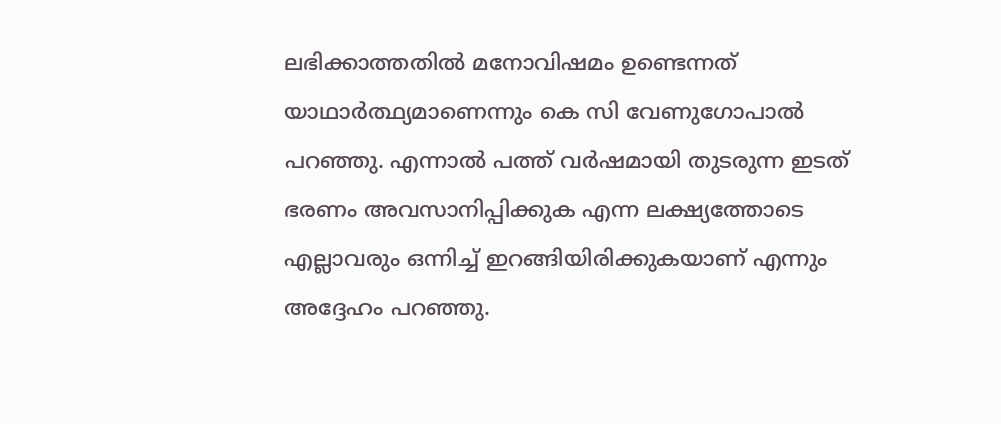ലഭിക്കാത്തതില്‍ മനോവിഷമം ഉണ്ടെന്നത് യാഥാര്‍ത്ഥ്യമാണെന്നും കെ സി വേണുഗോപാല്‍ പറഞ്ഞു. എന്നാല്‍ പത്ത് വര്‍ഷമായി തുടരുന്ന ഇടത് ഭരണം അവസാനിപ്പിക്കുക എന്ന ലക്ഷ്യത്തോടെ എല്ലാവരും ഒന്നിച്ച് ഇറങ്ങിയിരിക്കുകയാണ് എന്നും അദ്ദേഹം പറഞ്ഞു.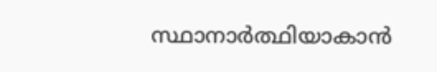സ്ഥാനാര്‍ത്ഥിയാകാന്‍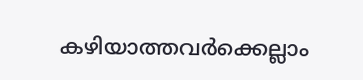കഴിയാത്തവര്‍ക്കെല്ലാം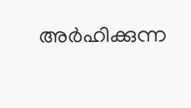അര്‍ഹിക്കുന്ന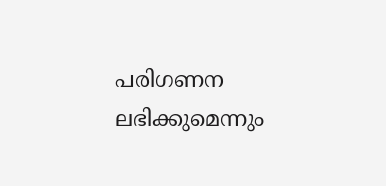പരിഗണന ലഭിക്കുമെന്നും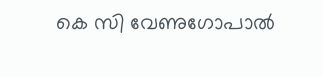കെ സി വേണുഗോപാല്‍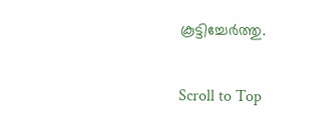കൂട്ടിച്ചേര്‍ത്തു.

Scroll to Top